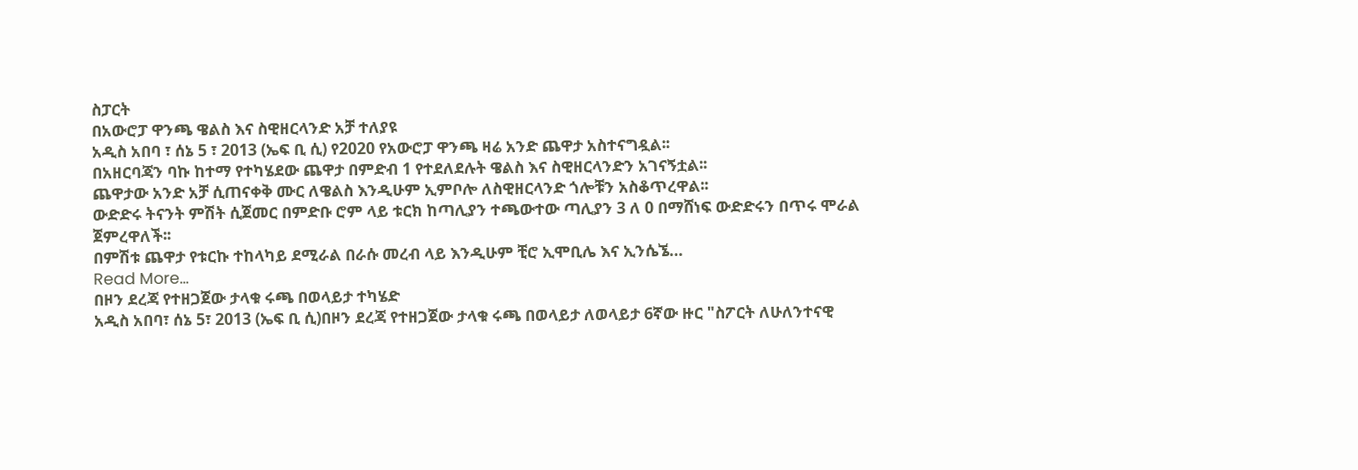ስፓርት
በአውሮፓ ዋንጫ ዌልስ እና ስዊዘርላንድ አቻ ተለያዩ
አዲስ አበባ ፣ ሰኔ 5 ፣ 2013 (ኤፍ ቢ ሲ) የ2020 የአውሮፓ ዋንጫ ዛሬ አንድ ጨዋታ አስተናግዷል፡፡
በአዘርባጃን ባኩ ከተማ የተካሄደው ጨዋታ በምድብ 1 የተደለደሉት ዌልስ እና ስዊዘርላንድን አገናኝቷል፡፡
ጨዋታው አንድ አቻ ሲጠናቀቅ ሙር ለዌልስ እንዲሁም ኢምቦሎ ለስዊዘርላንድ ጎሎቹን አስቆጥረዋል፡፡
ውድድሩ ትናንት ምሽት ሲጀመር በምድቡ ሮም ላይ ቱርክ ከጣሊያን ተጫውተው ጣሊያን 3 ለ 0 በማሸነፍ ውድድሩን በጥሩ ሞራል ጀምረዋለች፡፡
በምሽቱ ጨዋታ የቱርኩ ተከላካይ ደሚራል በራሱ መረብ ላይ እንዲሁም ቺሮ ኢሞቢሌ እና ኢንሴኜ…
Read More...
በዞን ደረጃ የተዘጋጀው ታላቁ ሩጫ በወላይታ ተካሄድ
አዲስ አበባ፣ ሰኔ 5፣ 2013 (ኤፍ ቢ ሲ)በዞን ደረጃ የተዘጋጀው ታላቁ ሩጫ በወላይታ ለወላይታ 6ኛው ዙር "ስፖርት ለሁለንተናዊ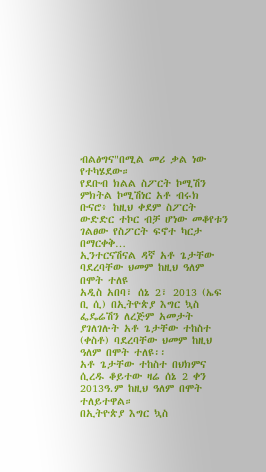ብልፅግና"በሚል መሪ ቃል ነው የተካሄደው።
የደቡብ ክልል ስፖርት ኮሚሽን ምክትል ኮሚሽነር አቶ ብሩክ ቡናሮ፥ ከዚህ ቀደም ስፖርት ውድድር ተኮር ብቻ ሆነው መቆየቱን ገልፀው የስፖርት ፍኖተ ካርታ በማርቀቅ…
ኢንተርናሽናል ዳኛ አቶ ጌታቸው ባደረባቸው ህመም ከዚህ ዓለም በሞት ተለዩ
አዲስ አበባ፣ ሰኔ 2፣ 2013 (ኤፍ ቢ ሲ) በኢትዮጵያ እግር ኳስ ፌዴሬሽን ለረጅም አመታት ያገለገሉት አቶ ጌታቸው ተከስተ (ቀስቶ) ባደረባቸው ህመም ከዚህ ዓለም በሞት ተለዩ፡፡
አቶ ጌታቸው ተከስተ በህክምና ሲረዱ ቆይተው ዛሬ ሰኔ 2 ቀን 2013ዓ.ም ከዚህ ዓለም በሞት ተለይተዋል።
በኢትዮጵያ እግር ኳስ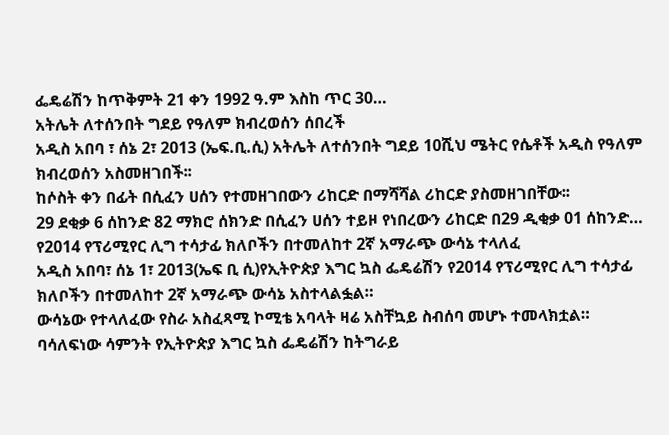ፌዴሬሽን ከጥቅምት 21 ቀን 1992 ዓ.ም እስከ ጥር 30…
አትሌት ለተሰንበት ግደይ የዓለም ክብረወሰን ሰበረች
አዲስ አበባ ፣ ሰኔ 2፣ 2013 (ኤፍ.ቢ.ሲ) አትሌት ለተሰንበት ግደይ 10ሺህ ሜትር የሴቶች አዲስ የዓለም ክብረወሰን አስመዘገበች፡፡
ከሶስት ቀን በፊት በሲፈን ሀሰን የተመዘገበውን ሪከርድ በማሻሻል ሪከርድ ያስመዘገበቸው፡፡
29 ደቂቃ 6 ሰከንድ 82 ማክሮ ሰክንድ በሲፈን ሀሰን ተይዞ የነበረውን ሪከርድ በ29 ዲቂቃ 01 ሰከንድ…
የ2014 የፕሪሚየር ሊግ ተሳታፊ ክለቦችን በተመለከተ 2ኛ አማራጭ ውሳኔ ተላለፈ
አዲስ አበባ፣ ሰኔ 1፣ 2013(ኤፍ ቢ ሲ)የኢትዮጵያ እግር ኳስ ፌዴሬሽን የ2014 የፕሪሚየር ሊግ ተሳታፊ ክለቦችን በተመለከተ 2ኛ አማራጭ ውሳኔ አስተላልፏል።
ውሳኔው የተላለፈው የስራ አስፈጻሚ ኮሚቴ አባላት ዛሬ አስቸኳይ ስብሰባ መሆኑ ተመላክቷል።
ባሳለፍነው ሳምንት የኢትዮጵያ እግር ኳስ ፌዴሬሽን ከትግራይ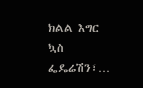ክልል እግር ኳስ ፌዴሬሽን፣…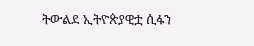ትውልደ ኢትዮጵያዊቷ ሲፋን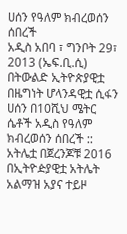ሀሰን የዓለም ክብረወሰን ሰበረች
አዲስ አበባ ፣ ግንቦት 29፣ 2013 (ኤፍ.ቢ.ሲ) በትውልድ ኢትዮጵያዊቷ በዜግነት ሆላንዳዊቷ ሲፋን ሀሰን በ10ሺህ ሜትር ሴቶች አዲስ የዓለም ክብረወሰን ሰበረች ::
አትሌቷ በጀረንጆቹ 2016 በኢትዮዽያዊቷ አትሌት አልማዝ አያና ተይዞ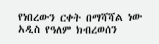የነበረውን ርቀት በማሻሻል ነው አዲስ የዓለም ክብረወሰን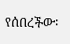የሰበረችው፡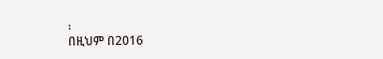፡
በዚህም በ2016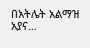በአትሌት አልማዝ አያና…